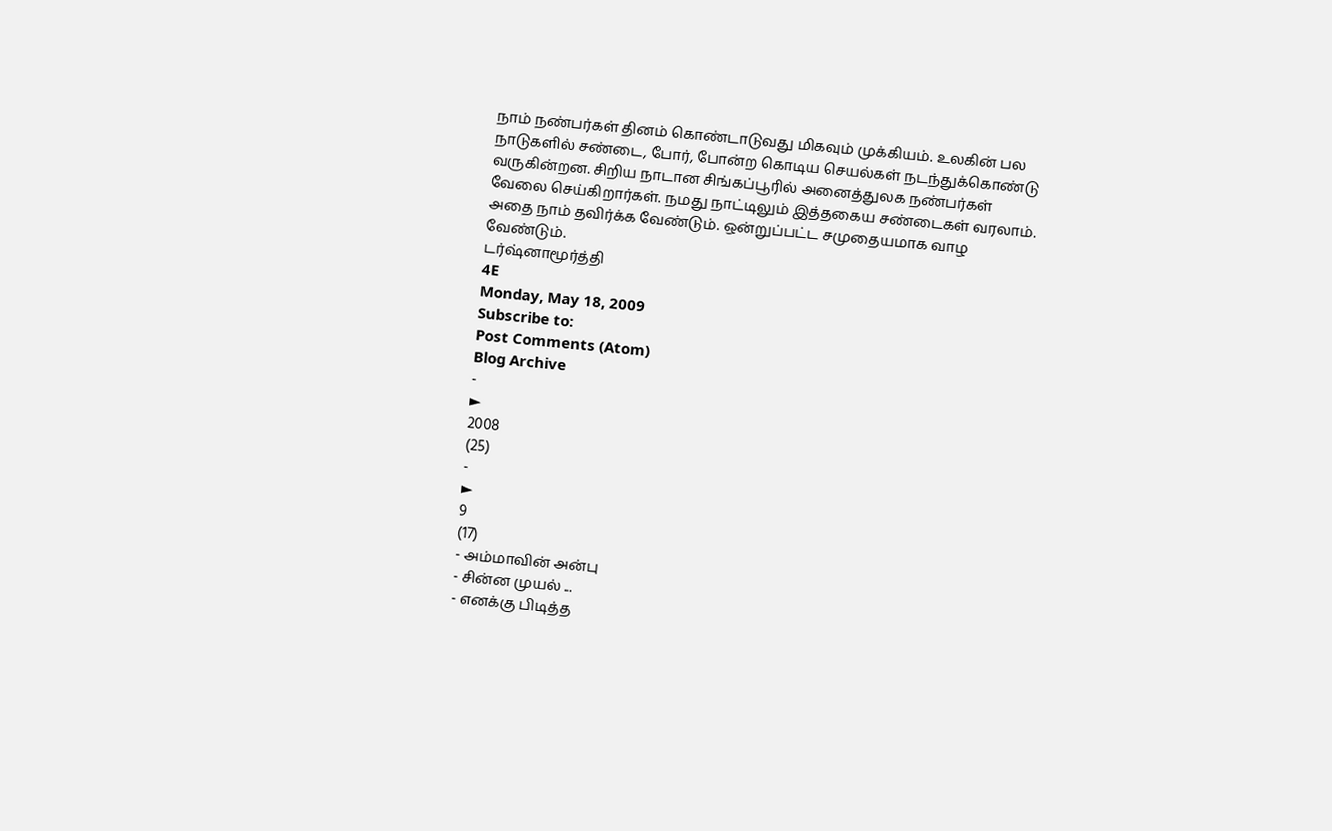நாம் நண்பர்கள் தினம் கொண்டாடுவது மிகவும் முக்கியம். உலகின் பல நாடுகளில் சண்டை, போர், போன்ற கொடிய செயல்கள் நடந்துக்கொண்டு வருகின்றன. சிறிய நாடான சிங்கப்பூரில் அனைத்துலக நண்பர்கள் வேலை செய்கிறார்கள். நமது நாட்டிலும் இத்தகைய சண்டைகள் வரலாம். அதை நாம் தவிர்க்க வேண்டும். ஒன்றுப்பட்ட சமுதையமாக வாழ வேண்டும்.
டர்ஷ்னாமூர்த்தி
4E
Monday, May 18, 2009
Subscribe to:
Post Comments (Atom)
Blog Archive
-
►
2008
(25)
-
►
9
(17)
- அம்மாவின் அன்பு
- சின்ன முயல் ...
- எனக்கு பிடித்த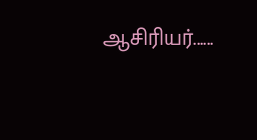ஆசிரியர்......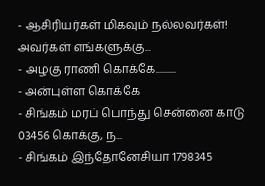- ஆசிரியர்கள் மிகவும் நல்லவர்கள்! அவர்கள் எங்களுக்கு...
- அழகு ராணி கொக்கே..........
- அன்புள்ள கொக்கே
- சிங்கம் மரப் பொந்து சென்னை காடு 03456 கொக்கு, ந...
- சிங்கம் இந்தோனேசியா 1798345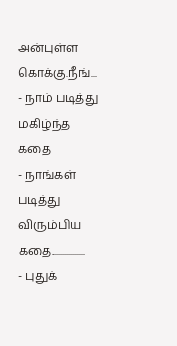அன்புள்ள கொக்கு.நீங்...
- நாம் படித்து மகிழ்ந்த கதை
- நாங்கள் படித்து விரும்பிய கதை.................
- புதுக்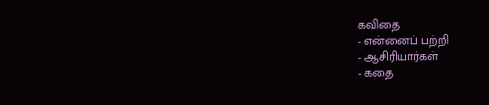கவிதை
- என்னைப் பற்றி
- ஆசிரியார்கள்
- கதை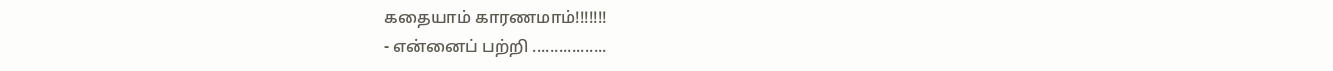கதையாம் காரணமாம்!!!!!!!
- என்னைப் பற்றி .................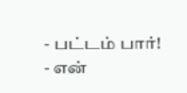- பட்டம் பார்!
- என்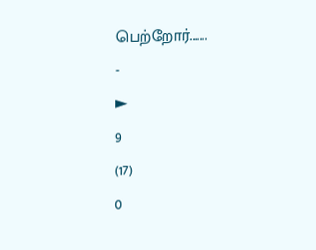பெற்றோர்.......
-
►
9
(17)
0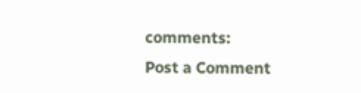comments:
Post a Comment